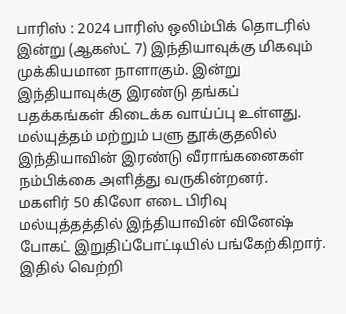பாரிஸ் : 2024 பாரிஸ் ஒலிம்பிக் தொடரில் இன்று (ஆகஸ்ட் 7) இந்தியாவுக்கு மிகவும் முக்கியமான நாளாகும். இன்று இந்தியாவுக்கு இரண்டு தங்கப் பதக்கங்கள் கிடைக்க வாய்ப்பு உள்ளது. மல்யுத்தம் மற்றும் பளு தூக்குதலில் இந்தியாவின் இரண்டு வீராங்கனைகள் நம்பிக்கை அளித்து வருகின்றனர்.
மகளிர் 50 கிலோ எடை பிரிவு மல்யுத்தத்தில் இந்தியாவின் வினேஷ் போகட் இறுதிப்போட்டியில் பங்கேற்கிறார். இதில் வெற்றி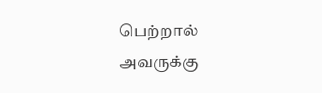பெற்றால் அவருக்கு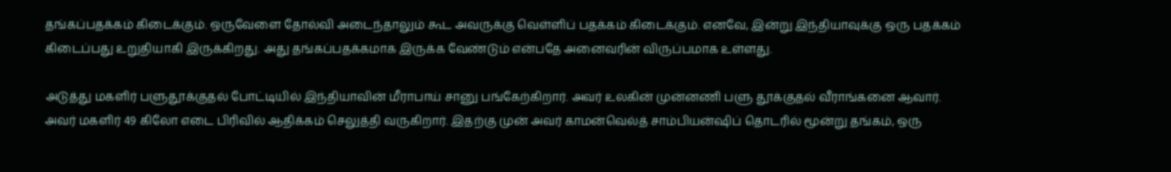தங்கப்பதக்கம் கிடைக்கும். ஒருவேளை தோல்வி அடைந்தாலும் கூட அவருக்கு வெள்ளிப் பதக்கம் கிடைக்கும். எனவே, இன்று இந்தியாவுக்கு ஒரு பதக்கம் கிடைப்பது உறுதியாகி இருக்கிறது. அது தங்கப்பதக்கமாக இருக்க வேண்டும் என்பதே அனைவரின் விருப்பமாக உள்ளது.

அடுத்து மகளிர் பளுதூக்குதல் போட்டியில் இந்தியாவின் மீராபாய் சானு பங்கேற்கிறார். அவர் உலகின் முன்னணி பளு தூக்குதல் வீராங்கனை ஆவார். அவர் மகளிர் 49 கிலோ எடை பிரிவில் ஆதிக்கம் செலுத்தி வருகிறார். இதற்கு முன் அவர் காமன்வெல்த் சாம்பியன்ஷிப் தொடரில் மூன்று தங்கம், ஒரு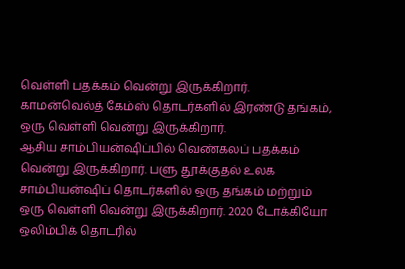வெள்ளி பதக்கம் வென்று இருக்கிறார். காமன்வெல்த் கேம்ஸ் தொடர்களில் இரண்டு தங்கம், ஒரு வெள்ளி வென்று இருக்கிறார்.
ஆசிய சாம்பியன்ஷிப்பில் வெண்கலப் பதக்கம் வென்று இருக்கிறார். பளு தூக்குதல் உலக சாம்பியன்ஷிப் தொடர்களில் ஒரு தங்கம் மற்றும் ஒரு வெள்ளி வென்று இருக்கிறார். 2020 டோக்கியோ ஒலிம்பிக் தொடரில்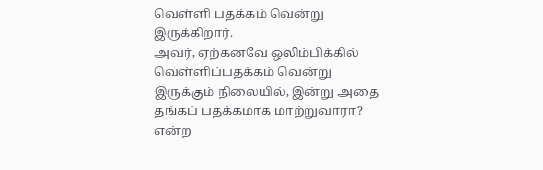வெள்ளி பதக்கம் வென்று இருக்கிறார்.
அவர், ஏற்கனவே ஒலிம்பிக்கில் வெள்ளிப்பதக்கம் வென்று இருக்கும் நிலையில், இன்று அதை தங்கப் பதக்கமாக மாற்றுவாரா? என்ற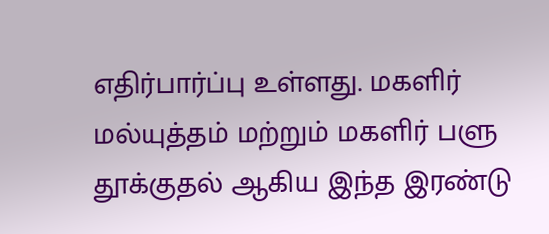எதிர்பார்ப்பு உள்ளது. மகளிர் மல்யுத்தம் மற்றும் மகளிர் பளு தூக்குதல் ஆகிய இந்த இரண்டு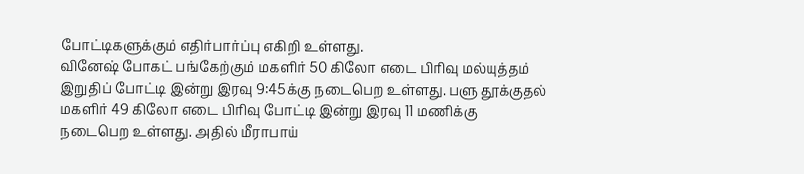போட்டிகளுக்கும் எதிர்பார்ப்பு எகிறி உள்ளது.
வினேஷ் போகட் பங்கேற்கும் மகளிர் 50 கிலோ எடை பிரிவு மல்யுத்தம் இறுதிப் போட்டி இன்று இரவு 9:45க்கு நடைபெற உள்ளது. பளு தூக்குதல் மகளிர் 49 கிலோ எடை பிரிவு போட்டி இன்று இரவு 11 மணிக்கு நடைபெற உள்ளது. அதில் மீராபாய்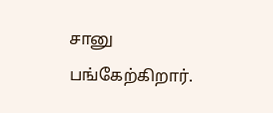சானு பங்கேற்கிறார்.